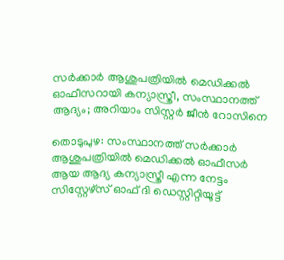സര്‍ക്കാര്‍ ആശുപത്രിയില്‍ മെഡിക്കല്‍ ഓഫീസറായി കന്യാസ്ത്രീ, സംസ്ഥാനത്ത് ആദ്യം; അറിയാം സിസ്റ്റര്‍ ജീന്‍ റോസിനെ

തൊടുപുഴ: സംസ്ഥാനത്ത് സര്‍ക്കാര്‍ ആശുപത്രിയില്‍ മെഡിക്കല്‍ ഓഫീസര്‍ ആയ ആദ്യ കന്യാസ്ത്രീ എന്ന നേട്ടം സിസ്റ്റേഴ്സ് ഓഫ് ദി ഡെസ്റ്റിറ്റിയൂട്ട്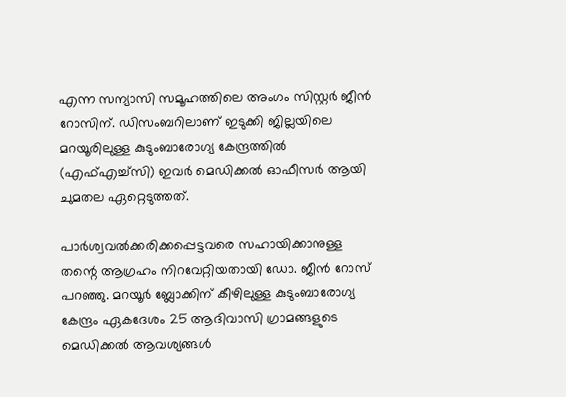എന്ന സന്യാസി സമൂഹത്തിലെ അംഗം സിസ്റ്റര്‍ ജീന്‍ റോസിന്. ഡിസംബറിലാണ് ഇടുക്കി ജില്ലയിലെ മറയൂരിലുള്ള കുടുംബാരോഗ്യ കേന്ദ്രത്തില്‍ (എഫ്എച്ച്‌സി) ഇവര്‍ മെഡിക്കല്‍ ഓഫീസര്‍ ആയി ചുമതല ഏറ്റെടുത്തത്.

പാര്‍ശ്വവല്‍ക്കരിക്കപ്പെട്ടവരെ സഹായിക്കാനുള്ള തന്റെ ആഗ്രഹം നിറവേറ്റിയതായി ഡോ. ജീന്‍ റോസ്  പറഞ്ഞു. മറയൂര്‍ ബ്ലോക്കിന് കീഴിലുള്ള കുടുംബാരോഗ്യ കേന്ദ്രം ഏകദേശം 25 ആദിവാസി ഗ്രാമങ്ങളുടെ മെഡിക്കല്‍ ആവശ്യങ്ങള്‍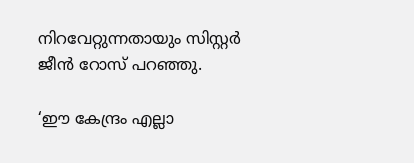നിറവേറ്റുന്നതായും സിസ്റ്റര്‍ ജീന്‍ റോസ് പറഞ്ഞു.

‘ഈ കേന്ദ്രം എല്ലാ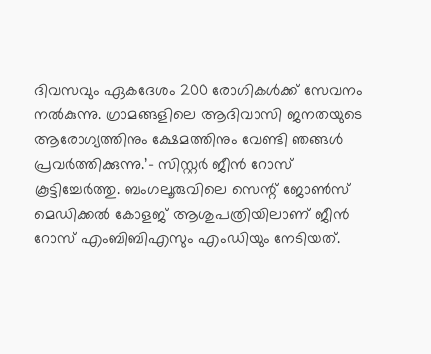ദിവസവും ഏകദേശം 200 രോഗികള്‍ക്ക് സേവനം നല്‍കുന്നു. ഗ്രാമങ്ങളിലെ ആദിവാസി ജനതയുടെ ആരോഗ്യത്തിനും ക്ഷേമത്തിനും വേണ്ടി ഞങ്ങള്‍ പ്രവര്‍ത്തിക്കുന്നു.’- സിസ്റ്റര്‍ ജീന്‍ റോസ് കൂട്ടിച്ചേര്‍ത്തു. ബംഗലൂരുവിലെ സെന്റ് ജോണ്‍സ് മെഡിക്കല്‍ കോളജ് ആശുപത്രിയിലാണ് ജീന്‍ റോസ് എംബിബിഎസും എംഡിയും നേടിയത്.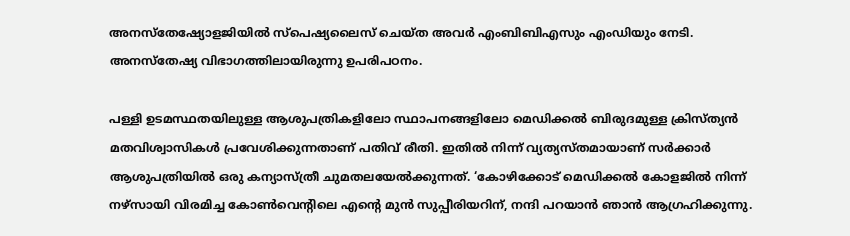അനസ്‌തേഷ്യോളജിയില്‍ സ്‌പെഷ്യലൈസ് ചെയ്ത അവര്‍ എംബിബിഎസും എംഡിയും നേടി. അനസ്‌തേഷ്യ വിഭാഗത്തിലായിരുന്നു ഉപരിപഠനം.

പള്ളി ഉടമസ്ഥതയിലുള്ള ആശുപത്രികളിലോ സ്ഥാപനങ്ങളിലോ മെഡിക്കല്‍ ബിരുദമുള്ള ക്രിസ്ത്യന്‍ മതവിശ്വാസികള്‍ പ്രവേശിക്കുന്നതാണ് പതിവ് രീതി. ഇതില്‍ നിന്ന് വ്യത്യസ്തമായാണ് സര്‍ക്കാര്‍ ആശുപത്രിയില്‍ ഒരു കന്യാസ്ത്രീ ചുമതലയേല്‍ക്കുന്നത്. ‘കോഴിക്കോട് മെഡിക്കല്‍ കോളജില്‍ നിന്ന് നഴ്സായി വിരമിച്ച കോണ്‍വെന്റിലെ എന്റെ മുന്‍ സുപ്പീരിയറിന്, നന്ദി പറയാന്‍ ഞാന്‍ ആഗ്രഹിക്കുന്നു.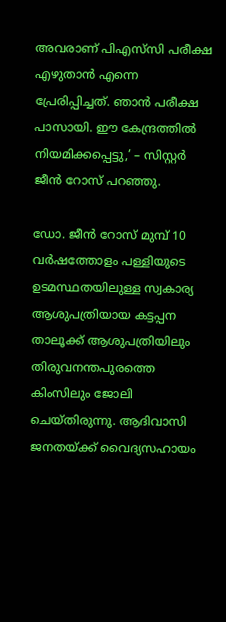അവരാണ് പിഎസ്‌സി പരീക്ഷ എഴുതാന്‍ എന്നെ പ്രേരിപ്പിച്ചത്. ഞാന്‍ പരീക്ഷ പാസായി. ഈ കേന്ദ്രത്തില്‍ നിയമിക്കപ്പെട്ടു,’ – സിസ്റ്റര്‍ ജീന്‍ റോസ് പറഞ്ഞു.

ഡോ. ജീന്‍ റോസ് മുമ്പ് 10 വര്‍ഷത്തോളം പള്ളിയുടെ ഉടമസ്ഥതയിലുള്ള സ്വകാര്യ ആശുപത്രിയായ കട്ടപ്പന താലൂക്ക് ആശുപത്രിയിലും തിരുവനന്തപുരത്തെ കിംസിലും ജോലി ചെയ്തിരുന്നു. ആദിവാസി ജനതയ്ക്ക് വൈദ്യസഹായം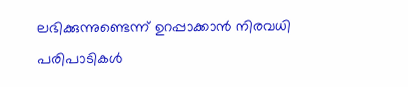ലഭിക്കുന്നുണ്ടെന്ന് ഉറപ്പാക്കാന്‍ നിരവധി പരിപാടികള്‍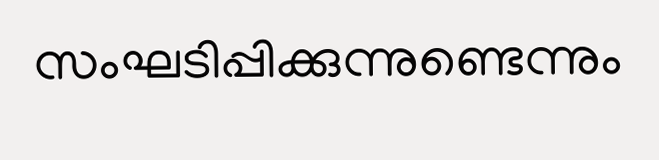സംഘടിപ്പിക്കുന്നുണ്ടെന്നും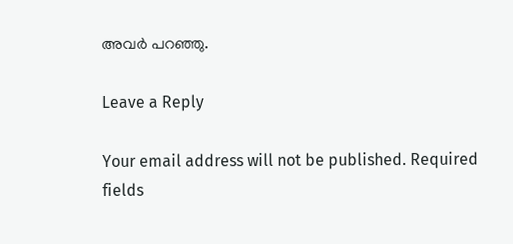അവര്‍ പറഞ്ഞു.

Leave a Reply

Your email address will not be published. Required fields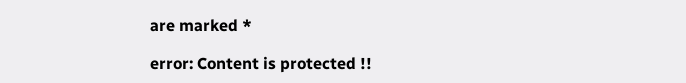are marked *

error: Content is protected !!